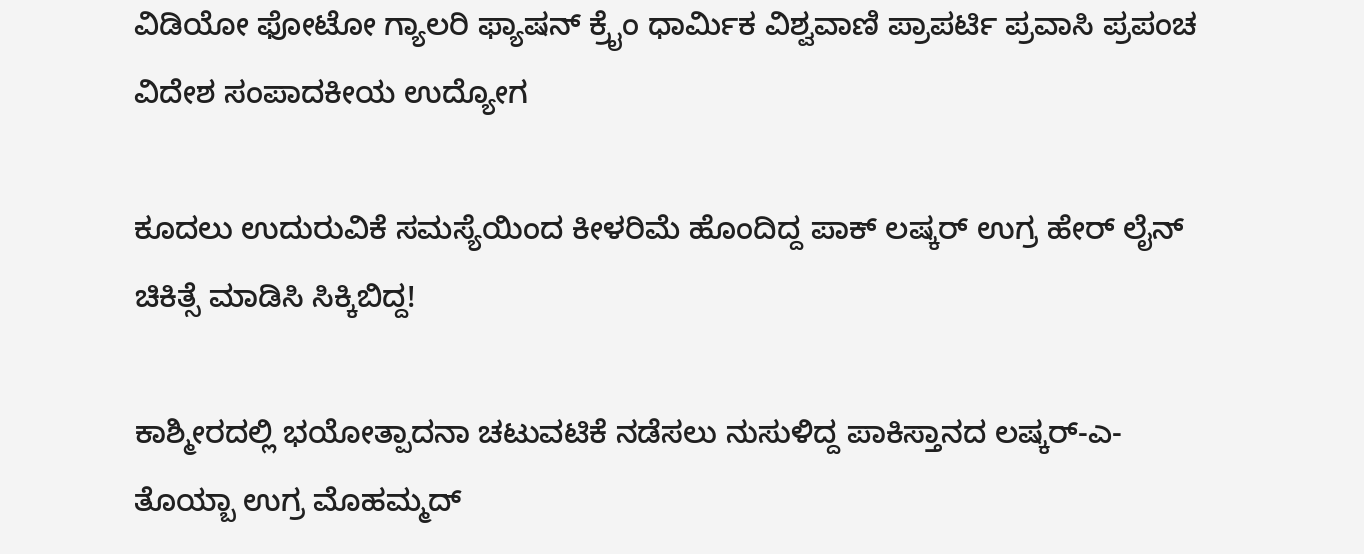ವಿಡಿಯೋ ಫೋಟೋ ಗ್ಯಾಲರಿ ಫ್ಯಾಷನ್ ಕ್ರೈಂ ಧಾರ್ಮಿಕ ವಿಶ್ವವಾಣಿ ಪ್ರಾಪರ್ಟಿ ಪ್ರವಾಸಿ ಪ್ರಪಂಚ ವಿದೇಶ ಸಂಪಾದಕೀಯ ಉದ್ಯೋಗ

ಕೂದಲು ಉದುರುವಿಕೆ ಸಮಸ್ಯೆಯಿಂದ ಕೀಳರಿಮೆ ಹೊಂದಿದ್ದ ಪಾಕ್ ಲಷ್ಕರ್ ಉಗ್ರ ಹೇರ್ ಲೈನ್‌ ಚಿಕಿತ್ಸೆ ಮಾಡಿಸಿ ಸಿಕ್ಕಿಬಿದ್ದ!

ಕಾಶ್ಮೀರದಲ್ಲಿ ಭಯೋತ್ಪಾದನಾ ಚಟುವಟಿಕೆ ನಡೆಸಲು ನುಸುಳಿದ್ದ ಪಾಕಿಸ್ತಾನದ ಲಷ್ಕರ್-ಎ-ತೊಯ್ಬಾ ಉಗ್ರ ಮೊಹಮ್ಮದ್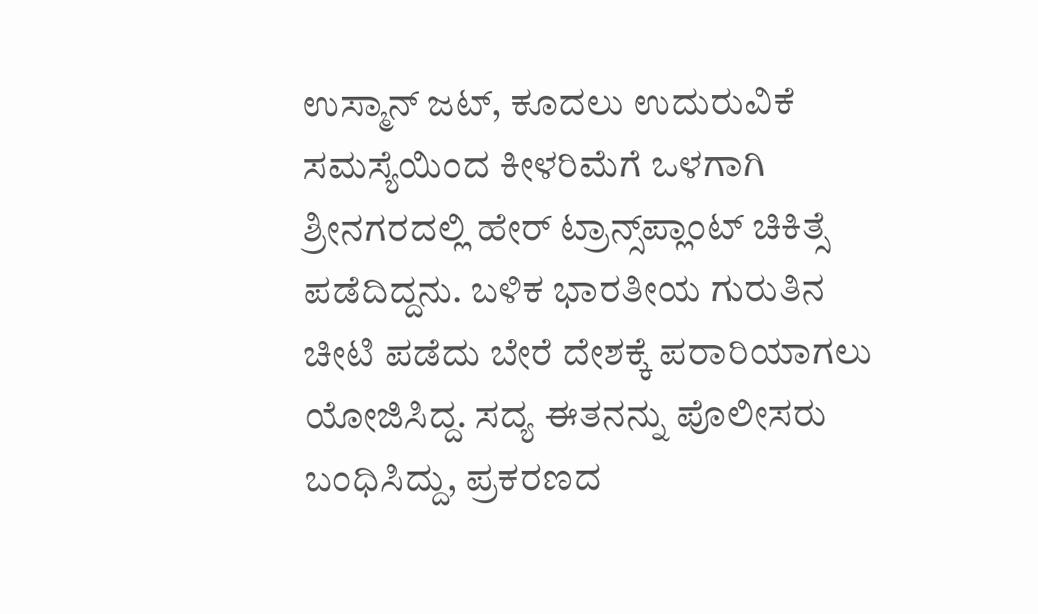ಉಸ್ಮಾನ್ ಜಟ್, ಕೂದಲು ಉದುರುವಿಕೆ ಸಮಸ್ಯೆಯಿಂದ ಕೀಳರಿಮೆಗೆ ಒಳಗಾಗಿ ಶ್ರೀನಗರದಲ್ಲಿ ಹೇರ್ ಟ್ರಾನ್ಸ್‌ಪ್ಲಾಂಟ್ ಚಿಕಿತ್ಸೆ ಪಡೆದಿದ್ದನು. ಬಳಿಕ ಭಾರತೀಯ ಗುರುತಿನ ಚೀಟಿ ಪಡೆದು ಬೇರೆ ದೇಶಕ್ಕೆ ಪರಾರಿಯಾಗಲು ಯೋಜಿಸಿದ್ದ. ಸದ್ಯ ಈತನನ್ನು ಪೊಲೀಸರು ಬಂಧಿಸಿದ್ದು, ಪ್ರಕರಣದ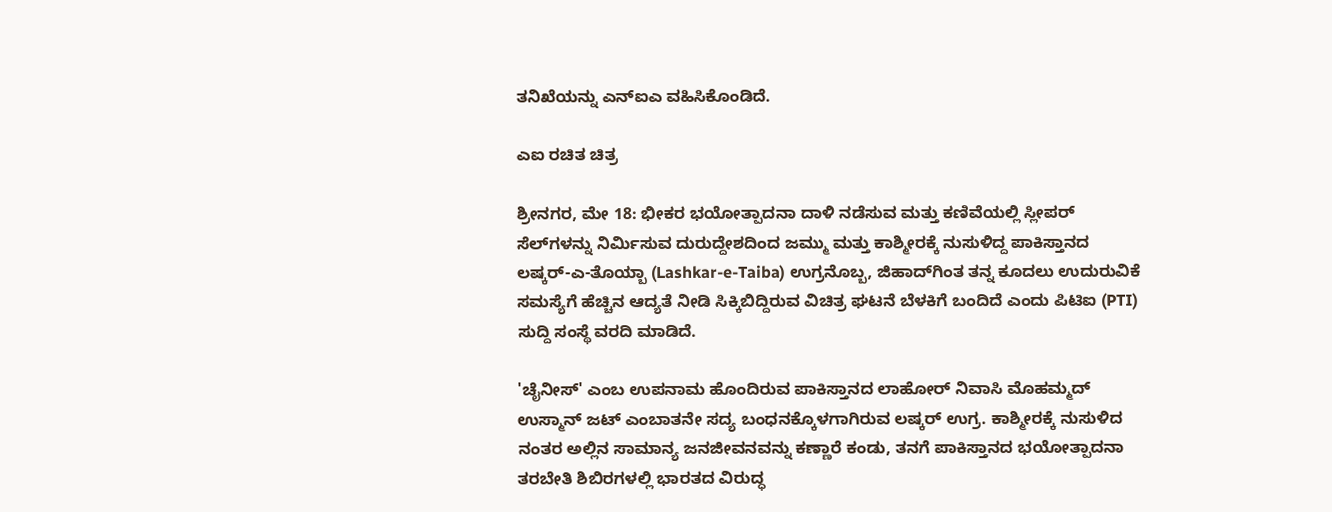ತನಿಖೆಯನ್ನು ಎನ್‌ಐಎ ವಹಿಸಿಕೊಂಡಿದೆ.

ಎಐ ರಚಿತ ಚಿತ್ರ

ಶ್ರೀನಗರ, ಮೇ 18: ಭೀಕರ ಭಯೋತ್ಪಾದನಾ ದಾಳಿ ನಡೆಸುವ ಮತ್ತು ಕಣಿವೆಯಲ್ಲಿ ಸ್ಲೀಪರ್ ಸೆಲ್‌ಗಳನ್ನು ನಿರ್ಮಿಸುವ ದುರುದ್ದೇಶದಿಂದ ಜಮ್ಮು ಮತ್ತು ಕಾಶ್ಮೀರಕ್ಕೆ ನುಸುಳಿದ್ದ ಪಾಕಿಸ್ತಾನದ ಲಷ್ಕರ್-ಎ-ತೊಯ್ಬಾ (Lashkar-e-Taiba) ಉಗ್ರನೊಬ್ಬ, ಜಿಹಾದ್‌ಗಿಂತ ತನ್ನ ಕೂದಲು ಉದುರುವಿಕೆ ಸಮಸ್ಯೆಗೆ ಹೆಚ್ಚಿನ ಆದ್ಯತೆ ನೀಡಿ ಸಿಕ್ಕಿಬಿದ್ದಿರುವ ವಿಚಿತ್ರ ಘಟನೆ ಬೆಳಕಿಗೆ ಬಂದಿದೆ ಎಂದು ಪಿಟಿಐ (PTI) ಸುದ್ದಿ ಸಂಸ್ಥೆ ವರದಿ ಮಾಡಿದೆ.

'ಚೈನೀಸ್' ಎಂಬ ಉಪನಾಮ ಹೊಂದಿರುವ ಪಾಕಿಸ್ತಾನದ ಲಾಹೋರ್ ನಿವಾಸಿ ಮೊಹಮ್ಮದ್ ಉಸ್ಮಾನ್ ಜಟ್ ಎಂಬಾತನೇ ಸದ್ಯ ಬಂಧನಕ್ಕೊಳಗಾಗಿರುವ ಲಷ್ಕರ್ ಉಗ್ರ. ಕಾಶ್ಮೀರಕ್ಕೆ ನುಸುಳಿದ ನಂತರ ಅಲ್ಲಿನ ಸಾಮಾನ್ಯ ಜನಜೀವನವನ್ನು ಕಣ್ಣಾರೆ ಕಂಡು, ತನಗೆ ಪಾಕಿಸ್ತಾನದ ಭಯೋತ್ಪಾದನಾ ತರಬೇತಿ ಶಿಬಿರಗಳಲ್ಲಿ ಭಾರತದ ವಿರುದ್ಧ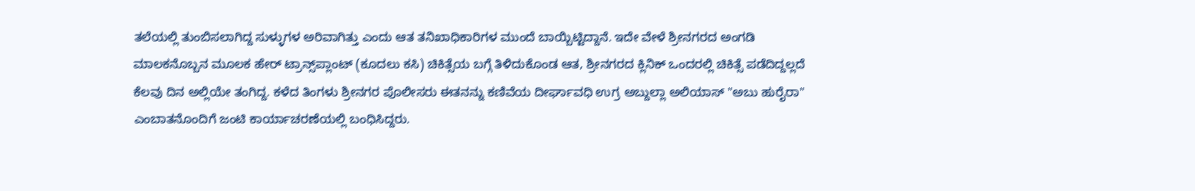ತಲೆಯಲ್ಲಿ ತುಂಬಿಸಲಾಗಿದ್ದ ಸುಳ್ಳುಗಳ ಅರಿವಾಗಿತ್ತು ಎಂದು ಆತ ತನಿಖಾಧಿಕಾರಿಗಳ ಮುಂದೆ ಬಾಯ್ಬಿಟ್ಟಿದ್ದಾನೆ. ಇದೇ ವೇಳೆ ಶ್ರೀನಗರದ ಅಂಗಡಿ ಮಾಲಕನೊಬ್ಬನ ಮೂಲಕ ಹೇರ್ ಟ್ರಾನ್ಸ್‌ಪ್ಲಾಂಟ್ (ಕೂದಲು ಕಸಿ) ಚಿಕಿತ್ಸೆಯ ಬಗ್ಗೆ ತಿಳಿದುಕೊಂಡ ಆತ, ಶ್ರೀನಗರದ ಕ್ಲಿನಿಕ್ ಒಂದರಲ್ಲಿ ಚಿಕಿತ್ಸೆ ಪಡೆದಿದ್ದಲ್ಲದೆ ಕೆಲವು ದಿನ ಅಲ್ಲಿಯೇ ತಂಗಿದ್ದ. ಕಳೆದ ತಿಂಗಳು ಶ್ರೀನಗರ ಪೊಲೀಸರು ಈತನನ್ನು ಕಣಿವೆಯ ದೀರ್ಘಾವಧಿ ಉಗ್ರ ಅಬ್ದುಲ್ಲಾ ಅಲಿಯಾಸ್ "ಅಬು ಹುರೈರಾ" ಎಂಬಾತನೊಂದಿಗೆ ಜಂಟಿ ಕಾರ್ಯಾಚರಣೆಯಲ್ಲಿ ಬಂಧಿಸಿದ್ದರು.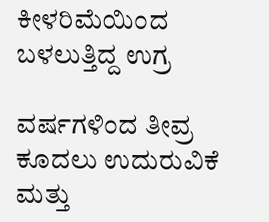ಕೀಳರಿಮೆಯಿಂದ ಬಳಲುತ್ತಿದ್ದ ಉಗ್ರ

ವರ್ಷಗಳಿಂದ ತೀವ್ರ ಕೂದಲು ಉದುರುವಿಕೆ ಮತ್ತು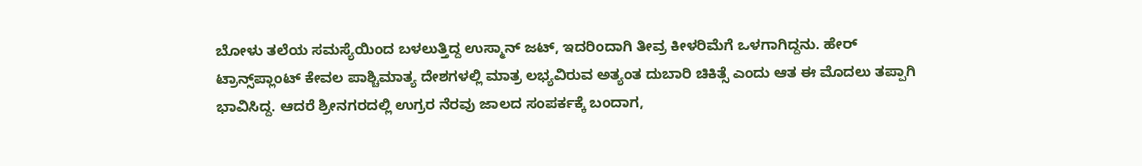ಬೋಳು ತಲೆಯ ಸಮಸ್ಯೆಯಿಂದ ಬಳಲುತ್ತಿದ್ದ ಉಸ್ಮಾನ್ ಜಟ್, ಇದರಿಂದಾಗಿ ತೀವ್ರ ಕೀಳರಿಮೆಗೆ ಒಳಗಾಗಿದ್ದನು. ಹೇರ್ ಟ್ರಾನ್ಸ್‌ಪ್ಲಾಂಟ್ ಕೇವಲ ಪಾಶ್ಚಿಮಾತ್ಯ ದೇಶಗಳಲ್ಲಿ ಮಾತ್ರ ಲಭ್ಯವಿರುವ ಅತ್ಯಂತ ದುಬಾರಿ ಚಿಕಿತ್ಸೆ ಎಂದು ಆತ ಈ ಮೊದಲು ತಪ್ಪಾಗಿ ಭಾವಿಸಿದ್ದ. ಆದರೆ ಶ್ರೀನಗರದಲ್ಲಿ ಉಗ್ರರ ನೆರವು ಜಾಲದ ಸಂಪರ್ಕಕ್ಕೆ ಬಂದಾಗ,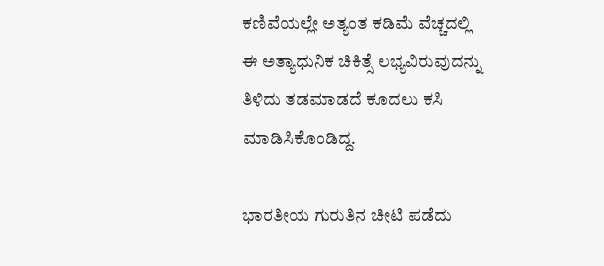ಕಣಿವೆಯಲ್ಲೇ ಅತ್ಯಂತ ಕಡಿಮೆ ವೆಚ್ಚದಲ್ಲಿ ಈ ಅತ್ಯಾಧುನಿಕ ಚಿಕಿತ್ಸೆ ಲಭ್ಯವಿರುವುದನ್ನು ತಿಳಿದು ತಡಮಾಡದೆ ಕೂದಲು ಕಸಿ ಮಾಡಿಸಿಕೊಂಡಿದ್ದ.

ಭಾರತೀಯ ಗುರುತಿನ ಚೀಟಿ ಪಡೆದು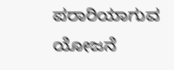ಪರಾರಿಯಾಗುವ ಯೋಜನೆ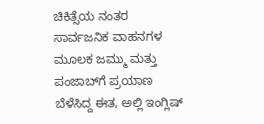ಚಿಕಿತ್ಸೆಯ ನಂತರ ಸಾರ್ವಜನಿಕ ವಾಹನಗಳ ಮೂಲಕ ಜಮ್ಮು ಮತ್ತು ಪಂಜಾಬ್‌ಗೆ ಪ್ರಯಾಣ ಬೆಳೆಸಿದ್ದ ಈತ, ಅಲ್ಲಿ ಇಂಗ್ಲಿಷ್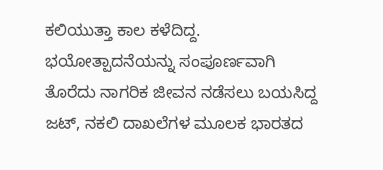ಕಲಿಯುತ್ತಾ ಕಾಲ ಕಳೆದಿದ್ದ. ಭಯೋತ್ಪಾದನೆಯನ್ನು ಸಂಪೂರ್ಣವಾಗಿ ತೊರೆದು ನಾಗರಿಕ ಜೀವನ ನಡೆಸಲು ಬಯಸಿದ್ದ ಜಟ್, ನಕಲಿ ದಾಖಲೆಗಳ ಮೂಲಕ ಭಾರತದ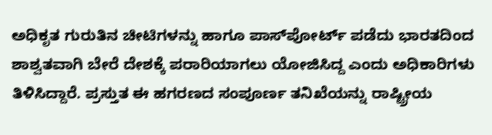ಅಧಿಕೃತ ಗುರುತಿನ ಚೀಟಿಗಳನ್ನು ಹಾಗೂ ಪಾಸ್‌ಪೋರ್ಟ್ ಪಡೆದು ಭಾರತದಿಂದ ಶಾಶ್ವತವಾಗಿ ಬೇರೆ ದೇಶಕ್ಕೆ ಪರಾರಿಯಾಗಲು ಯೋಜಿಸಿದ್ದ ಎಂದು ಅಧಿಕಾರಿಗಳು ತಿಳಿಸಿದ್ದಾರೆ. ಪ್ರಸ್ತುತ ಈ ಹಗರಣದ ಸಂಪೂರ್ಣ ತನಿಖೆಯನ್ನು ರಾಷ್ಟ್ರೀಯ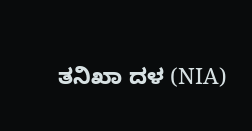ತನಿಖಾ ದಳ (NIA)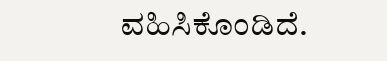ವಹಿಸಿಕೊಂಡಿದೆ.